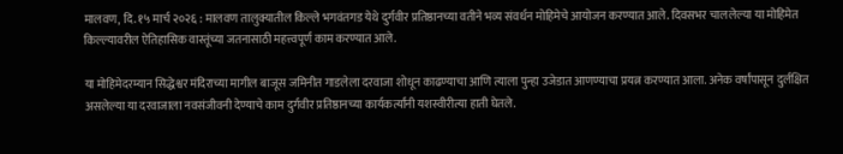मालवण, दि. १५ मार्च २०२६ : मालवण तालुक्यातील किल्ले भगवंतगड येथे दुर्गवीर प्रतिष्ठानच्या वतीने भव्य संवर्धन मोहिमेचे आयोजन करण्यात आले. दिवसभर चाललेल्या या मोहिमेत किल्ल्यावरील ऐतिहासिक वास्तूंच्या जतनासाठी महत्त्वपूर्ण काम करण्यात आले.

या मोहिमेदरम्यान सिद्धेश्वर मंदिराच्या मागील बाजूस जमिनीत गाडलेला दरवाजा शोधून काढण्याचा आणि त्याला पुन्हा उजेडात आणण्याचा प्रयत्न करण्यात आला. अनेक वर्षांपासून दुर्लक्षित असलेल्या या दरवाजाला नवसंजीवनी देण्याचे काम दुर्गवीर प्रतिष्ठानच्या कार्यकर्त्यांनी यशस्वीरीत्या हाती घेतले.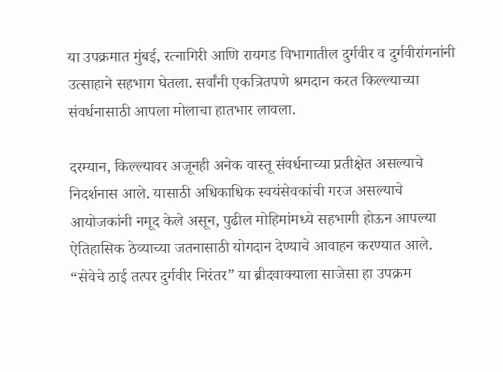या उपक्रमात मुंबई, रत्नागिरी आणि रायगड विभागातील दुर्गवीर व दुर्गवीरांगनांनी उत्साहाने सहभाग घेतला. सर्वांनी एकत्रितपणे श्रमदान करत किल्ल्याच्या संवर्धनासाठी आपला मोलाचा हातभार लावला.

दरम्यान, किल्ल्यावर अजूनही अनेक वास्तू संवर्धनाच्या प्रतीक्षेत असल्याचे निदर्शनास आले. यासाठी अधिकाधिक स्वयंसेवकांची गरज असल्याचे आयोजकांनी नमूद केले असून, पुढील मोहिमांमध्ये सहभागी होऊन आपल्या ऐतिहासिक ठेव्याच्या जतनासाठी योगदान देण्याचे आवाहन करण्यात आले.
“सेवेचे ठाई तत्पर दुर्गवीर निरंतर” या ब्रीदवाक्याला साजेसा हा उपक्रम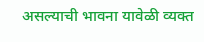असल्याची भावना यावेळी व्यक्त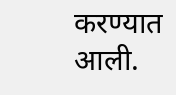करण्यात आली.